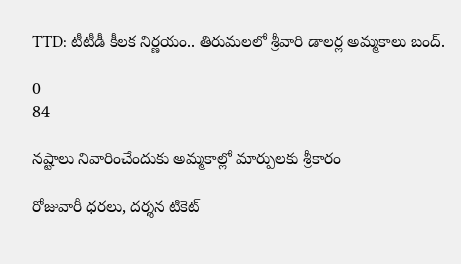TTD: టీటీడీ కీలక నిర్ణయం.. తిరుమలలో శ్రీవారి డాలర్ల అమ్మకాలు బంద్.

0
84

నష్టాలు నివారించేందుకు అమ్మకాల్లో మార్పులకు శ్రీకారం

రోజువారీ ధరలు, దర్శన టికెట్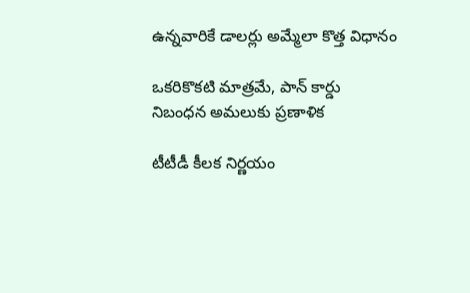ఉన్నవారికే డాలర్లు అమ్మేలా కొత్త విధానం

ఒకరికొకటి మాత్రమే, పాన్ కార్డు నిబంధన అమలుకు ప్రణాళిక

టీటీడీ కీలక నిర్ణయం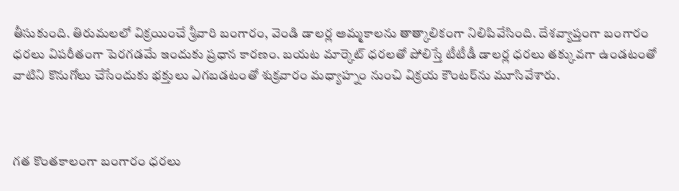తీసుకుంది. తిరుమలలో విక్రయించే శ్రీవారి బంగారం, వెండి డాలర్ల అమ్మకాలను తాత్కాలికంగా నిలిపివేసింది. దేశవ్యాప్తంగా బంగారం ధరలు విపరీతంగా పెరగడమే ఇందుకు ప్రధాన కారణం. బయట మార్కెట్ ధరలతో పోలిస్తే టీటీడీ డాలర్ల ధరలు తక్కువగా ఉండటంతో వాటిని కొనుగోలు చేసేందుకు భక్తులు ఎగబడటంతో శుక్రవారం మధ్యాహ్నం నుంచి విక్రయ కౌంటర్‌ను మూసివేశారు.



గత కొంతకాలంగా బంగారం ధరలు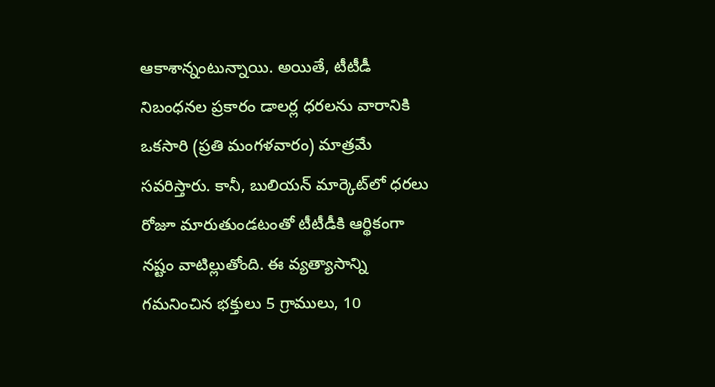ఆకాశాన్నంటున్నాయి. అయితే, టీటీడీ నిబంధనల ప్రకారం డాలర్ల ధరలను వారానికి ఒకసారి (ప్రతి మంగళవారం) మాత్రమే సవరిస్తారు. కానీ, బులియన్ మార్కెట్‌లో ధరలు రోజూ మారుతుండటంతో టీటీడీకి ఆర్థికంగా నష్టం వాటిల్లుతోంది. ఈ వ్యత్యాసాన్ని గమనించిన భక్తులు 5 గ్రాములు, 10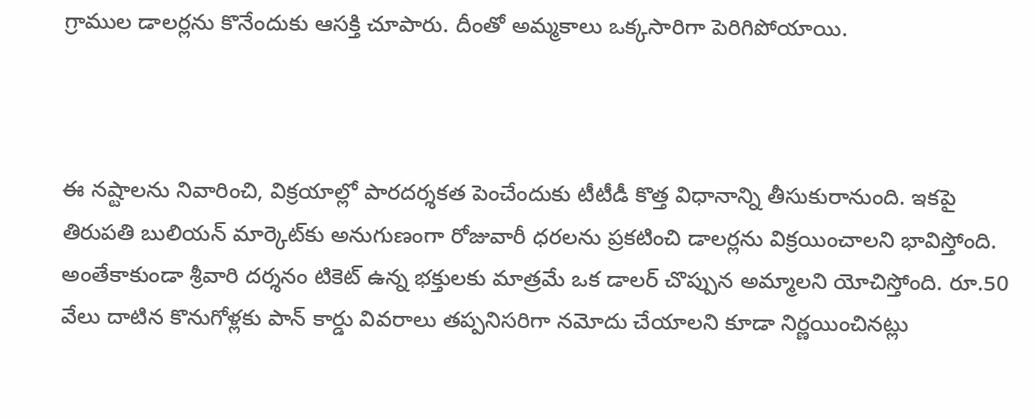గ్రాముల డాలర్లను కొనేందుకు ఆసక్తి చూపారు. దీంతో అమ్మకాలు ఒక్కసారిగా పెరిగిపోయాయి.



ఈ నష్టాలను నివారించి, విక్రయాల్లో పారదర్శకత పెంచేందుకు టీటీడీ కొత్త విధానాన్ని తీసుకురానుంది. ఇకపై తిరుపతి బులియన్ మార్కెట్‌కు అనుగుణంగా రోజువారీ ధరలను ప్రకటించి డాలర్లను విక్రయించాలని భావిస్తోంది. అంతేకాకుండా శ్రీవారి దర్శనం టికెట్ ఉన్న భక్తులకు మాత్రమే ఒక డాలర్ చొప్పున అమ్మాలని యోచిస్తోంది. రూ.50 వేలు దాటిన కొనుగోళ్లకు పాన్ కార్డు వివరాలు తప్పనిసరిగా నమోదు చేయాలని కూడా నిర్ణయించినట్లు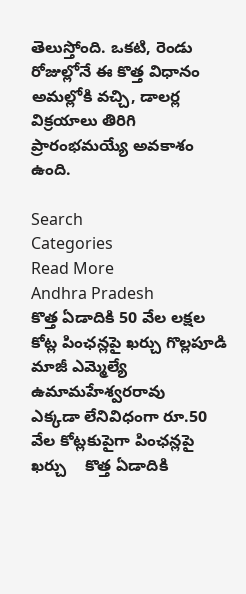తెలుస్తోంది. ఒకటి, రెండు రోజుల్లోనే ఈ కొత్త విధానం అమల్లోకి వచ్చి, డాలర్ల విక్రయాలు తిరిగి ప్రారంభమయ్యే అవకాశం ఉంది.

Search
Categories
Read More
Andhra Pradesh
కొత్త ఏడాదికి 50 వేల లక్షల కోట్ల పింఛన్లపై ఖర్చు గొల్లపూడి మాజీ ఎమ్మెల్యే ఉమామహేశ్వరరావు
ఎక్కడా లేనివిధంగా రూ.50 వేల కోట్లకుపైగా పింఛన్లపై ఖర్చు    కొత్త ఏడాదికి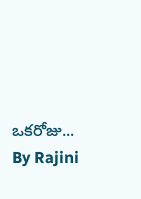ఒకరోజు...
By Rajini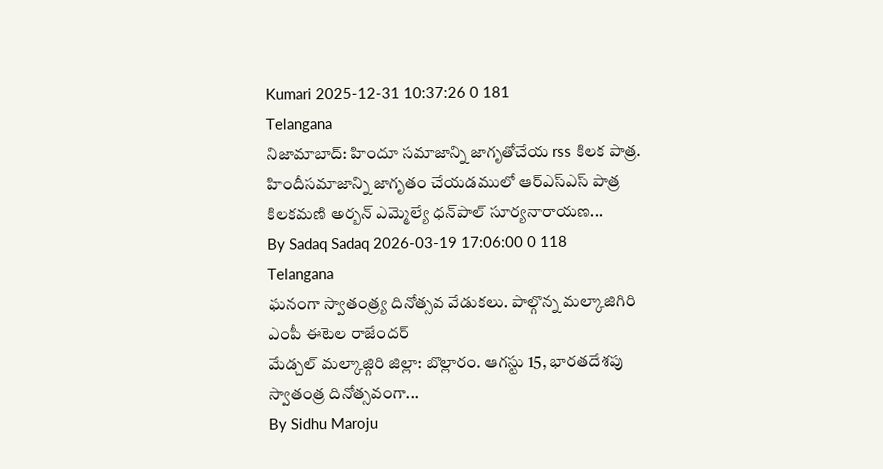Kumari 2025-12-31 10:37:26 0 181
Telangana
నిజామాబాద్: హిందూ సమాజాన్ని జాగృతోచేయ rss కిలక పాత్ర.
హిందీసమాజాన్ని జాగృతం చేయడములో ఆర్ఎస్ఎస్ పాత్ర కిలకమణి అర్బన్ ఎమ్మెల్యే ధన్‌పాల్ సూర్యనారాయణ...
By Sadaq Sadaq 2026-03-19 17:06:00 0 118
Telangana
ఘనంగా స్వాతంత్ర్య దినోత్సవ వేడుకలు. పాల్గొన్న మల్కాజిగిరి ఎంపీ ఈటెల రాజేందర్
మేడ్చల్ మల్కాజ్గిరి జిల్లా: బొల్లారం. ఆగస్టు 15, భారతదేశపు స్వాతంత్ర దినోత్సవంగా...
By Sidhu Maroju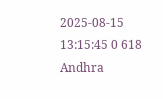2025-08-15 13:15:45 0 618
Andhra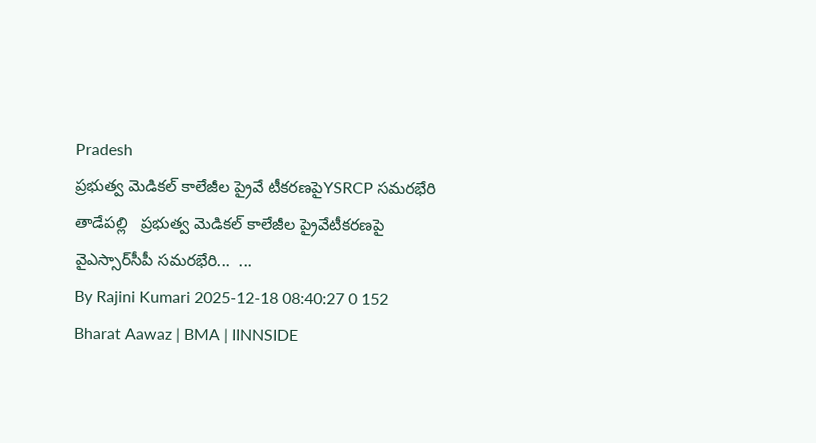Pradesh
ప్రభుత్వ మెడికల్ కాలేజీల ప్రైవే టీకరణపైYSRCP సమరభేరి
తాడేపల్లి   ప్రభుత్వ మెడికల్ కాలేజీల ప్రైవేటీకరణపై వైఎస్సార్‌సీపీ సమరభేరి...  ...
By Rajini Kumari 2025-12-18 08:40:27 0 152
Bharat Aawaz | BMA | IINNSIDE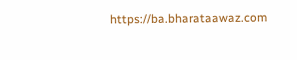https://ba.bharataawaz.com